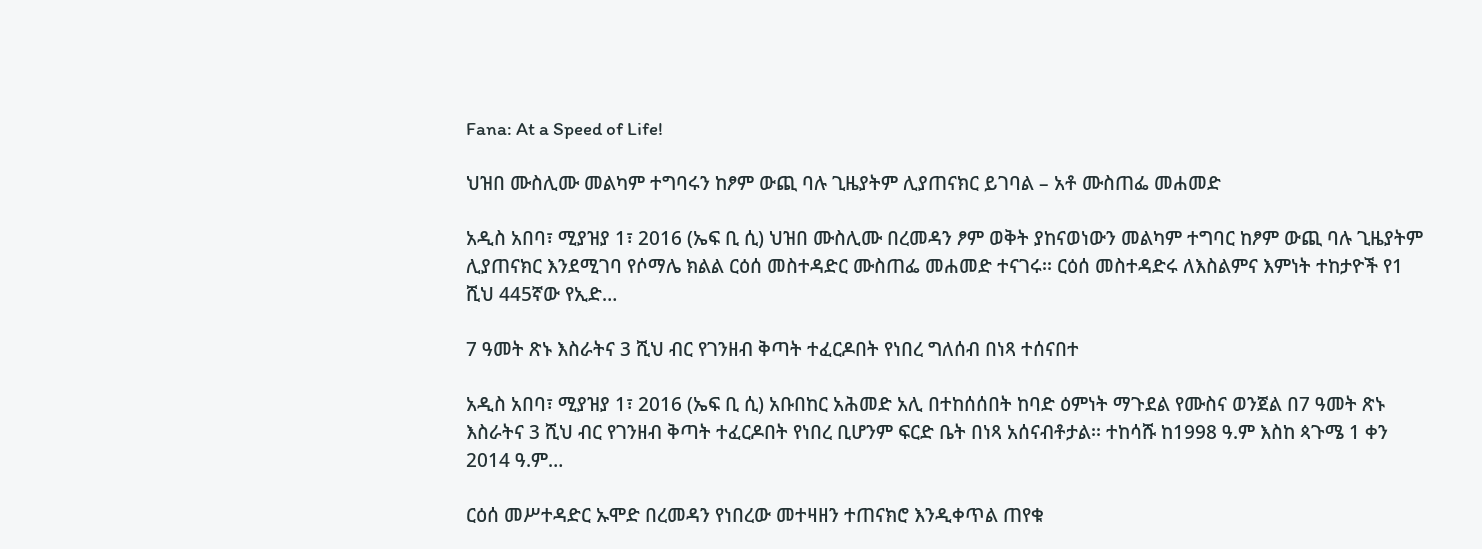Fana: At a Speed of Life!

ህዝበ ሙስሊሙ መልካም ተግባሩን ከፆም ውጪ ባሉ ጊዜያትም ሊያጠናክር ይገባል – አቶ ሙስጠፌ መሐመድ

አዲስ አበባ፣ ሚያዝያ 1፣ 2016 (ኤፍ ቢ ሲ) ህዝበ ሙስሊሙ በረመዳን ፆም ወቅት ያከናወነውን መልካም ተግባር ከፆም ውጪ ባሉ ጊዜያትም ሊያጠናክር እንደሚገባ የሶማሌ ክልል ርዕሰ መስተዳድር ሙስጠፌ መሐመድ ተናገሩ፡፡ ርዕሰ መስተዳድሩ ለእስልምና እምነት ተከታዮች የ1 ሺህ 445ኛው የኢድ…

7 ዓመት ጽኑ እስራትና 3 ሺህ ብር የገንዘብ ቅጣት ተፈርዶበት የነበረ ግለሰብ በነጻ ተሰናበተ

አዲስ አበባ፣ ሚያዝያ 1፣ 2016 (ኤፍ ቢ ሲ) አቡበከር አሕመድ አሊ በተከሰሰበት ከባድ ዕምነት ማጉደል የሙስና ወንጀል በ7 ዓመት ጽኑ እስራትና 3 ሺህ ብር የገንዘብ ቅጣት ተፈርዶበት የነበረ ቢሆንም ፍርድ ቤት በነጻ አሰናብቶታል፡፡ ተከሳሹ ከ1998 ዓ.ም እስከ ጳጉሜ 1 ቀን 2014 ዓ.ም…

ርዕሰ መሥተዳድር ኡሞድ በረመዳን የነበረው መተዛዘን ተጠናክሮ እንዲቀጥል ጠየቁ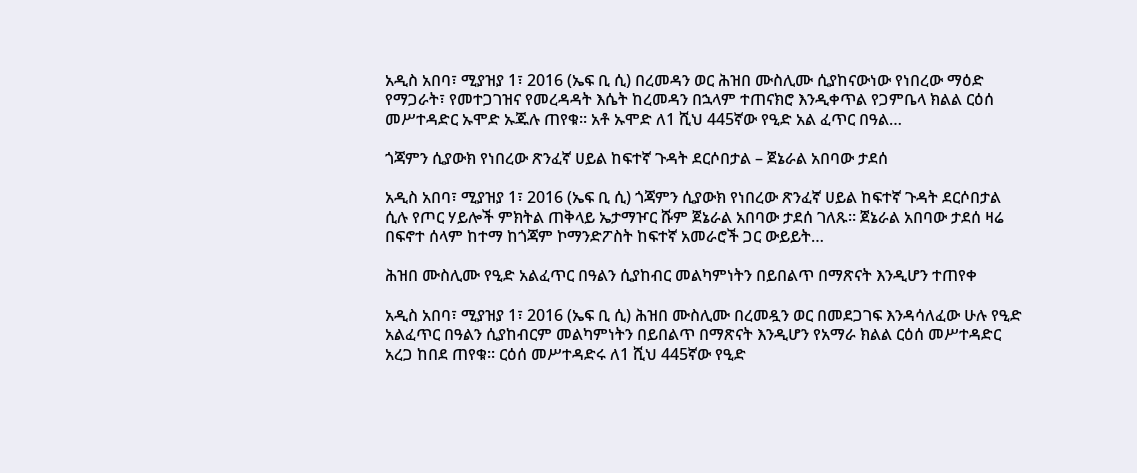አዲስ አበባ፣ ሚያዝያ 1፣ 2016 (ኤፍ ቢ ሲ) በረመዳን ወር ሕዝበ ሙስሊሙ ሲያከናውነው የነበረው ማዕድ የማጋራት፣ የመተጋገዝና የመረዳዳት እሴት ከረመዳን በኋላም ተጠናክሮ እንዲቀጥል የጋምቤላ ክልል ርዕሰ መሥተዳድር ኡሞድ ኡጁሉ ጠየቁ፡፡ አቶ ኡሞድ ለ1 ሺህ 445ኛው የዒድ አል ፈጥር በዓል…

ጎጃምን ሲያውክ የነበረው ጽንፈኛ ሀይል ከፍተኛ ጉዳት ደርሶበታል – ጀኔራል አበባው ታደሰ

አዲስ አበባ፣ ሚያዝያ 1፣ 2016 (ኤፍ ቢ ሲ) ጎጃምን ሲያውክ የነበረው ጽንፈኛ ሀይል ከፍተኛ ጉዳት ደርሶበታል ሲሉ የጦር ሃይሎች ምክትል ጠቅላይ ኤታማዦር ሹም ጀኔራል አበባው ታደሰ ገለጹ። ጀኔራል አበባው ታደሰ ዛሬ በፍኖተ ሰላም ከተማ ከጎጃም ኮማንድፖስት ከፍተኛ አመራሮች ጋር ውይይት…

ሕዝበ ሙስሊሙ የዒድ አልፈጥር በዓልን ሲያከብር መልካምነትን በይበልጥ በማጽናት እንዲሆን ተጠየቀ

አዲስ አበባ፣ ሚያዝያ 1፣ 2016 (ኤፍ ቢ ሲ) ሕዝበ ሙስሊሙ በረመዷን ወር በመደጋገፍ እንዳሳለፈው ሁሉ የዒድ አልፈጥር በዓልን ሲያከብርም መልካምነትን በይበልጥ በማጽናት እንዲሆን የአማራ ክልል ርዕሰ መሥተዳድር አረጋ ከበደ ጠየቁ፡፡ ርዕሰ መሥተዳድሩ ለ1 ሺህ 445ኛው የዒድ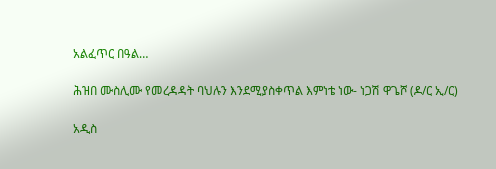አልፈጥር በዓል…

ሕዝበ ሙስሊሙ የመረዳዳት ባህሉን እንደሚያስቀጥል እምነቴ ነው- ነጋሽ ዋጌሾ (ዶ/ር ኢ/ር)

አዲስ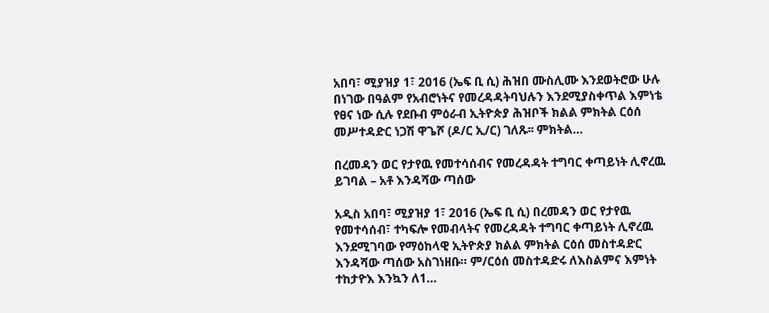አበባ፣ ሚያዝያ 1፣ 2016 (ኤፍ ቢ ሲ) ሕዝበ ሙስሊሙ እንደወትሮው ሁሉ በነገው በዓልም የአብሮነትና የመረዳዳትባህሉን እንደሚያስቀጥል እምነቴ የፀና ነው ሲሉ የደቡብ ምዕራብ ኢትዮጵያ ሕዝቦች ክልል ምክትል ርዕሰ መሥተዳድር ነጋሽ ዋጌሾ (ዶ/ር ኢ/ር) ገለጹ፡፡ ምክትል…

በረመዳን ወር የታየዉ የመተሳሰብና የመረዳዳት ተግባር ቀጣይነት ሊኖረዉ ይገባል – አቶ እንዳሻው ጣሰው

አዲስ አበባ፣ ሚያዝያ 1፣ 2016 (ኤፍ ቢ ሲ) በረመዳን ወር የታየዉ የመተሳሰብ፣ ተካፍሎ የመብላትና የመረዳዳት ተግባር ቀጣይነት ሊኖረዉ እንደሚገባው የማዕከላዊ ኢትዮጵያ ክልል ምክትል ርዕሰ መስተዳድር እንዳሻው ጣሰው አስገነዘቡ። ም/ርዕሰ መስተዳድሩ ለእስልምና እምነት ተከታዮእ እንኳን ለ1…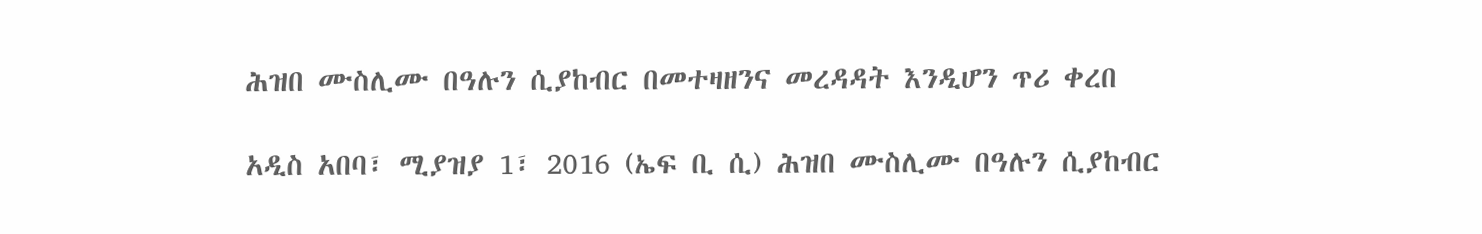ሕዝበ ሙስሊሙ በዓሉን ሲያከብር በመተዛዘንና መረዳዳት እንዲሆን ጥሪ ቀረበ

አዲስ አበባ፣ ሚያዝያ 1፣ 2016 (ኤፍ ቢ ሲ) ሕዝበ ሙስሊሙ በዓሉን ሲያከብር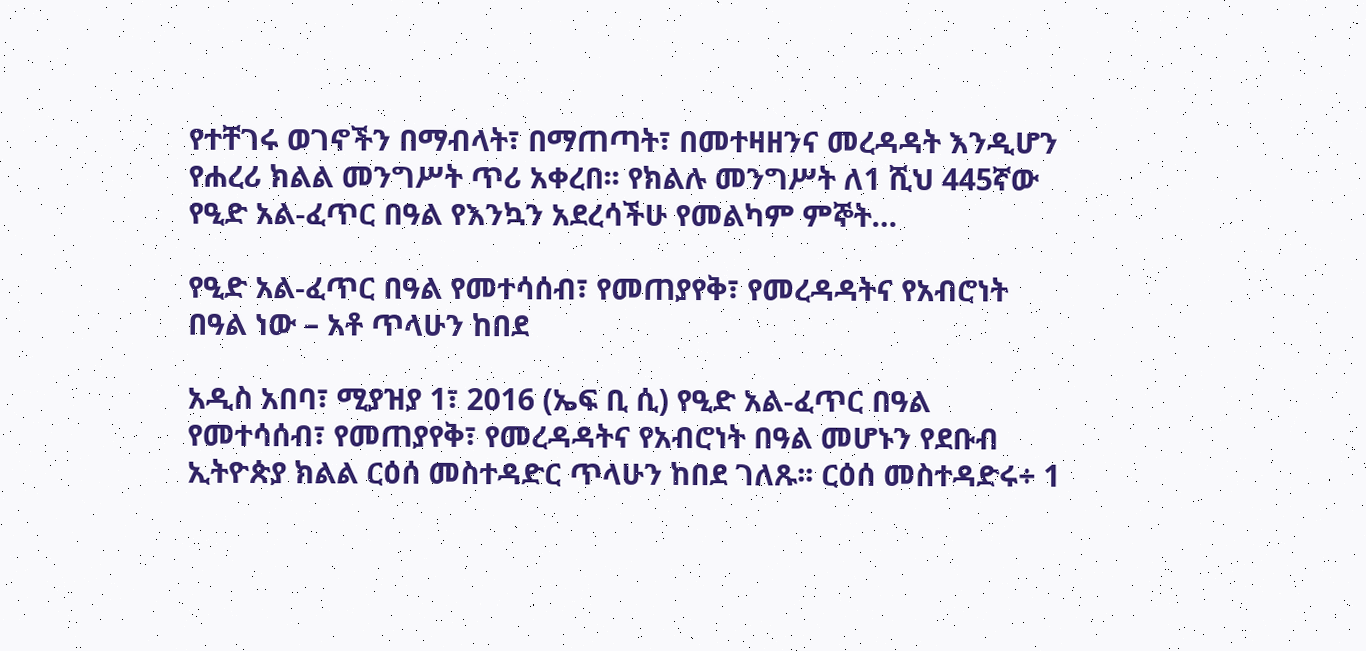የተቸገሩ ወገኖችን በማብላት፣ በማጠጣት፣ በመተዛዘንና መረዳዳት እንዲሆን የሐረሪ ክልል መንግሥት ጥሪ አቀረበ፡፡ የክልሉ መንግሥት ለ1 ሺህ 445ኛው የዒድ አል-ፈጥር በዓል የእንኳን አደረሳችሁ የመልካም ምኞት…

የዒድ አል-ፈጥር በዓል የመተሳሰብ፣ የመጠያየቅ፣ የመረዳዳትና የአብሮነት በዓል ነው – አቶ ጥላሁን ከበደ

አዲስ አበባ፣ ሚያዝያ 1፣ 2016 (ኤፍ ቢ ሲ) የዒድ አል-ፈጥር በዓል የመተሳሰብ፣ የመጠያየቅ፣ የመረዳዳትና የአብሮነት በዓል መሆኑን የደቡብ ኢትዮጵያ ክልል ርዕሰ መስተዳድር ጥላሁን ከበደ ገለጹ፡፡ ርዕሰ መስተዳድሩ÷ 1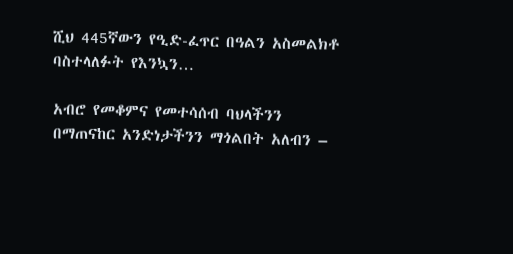ሺህ 445ኛውን የዒድ-ፈጥር በዓልን አስመልክቶ ባስተላለፉት የእንኳን…

አብሮ የመቆምና የመተሳሰብ ባህላችንን በማጠናከር አንድነታችንን ማጎልበት አለብን –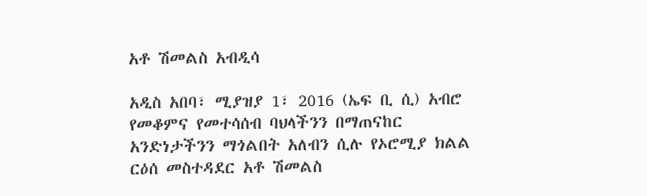አቶ ሽመልስ አብዲሳ

አዲስ አበባ፣ ሚያዝያ 1፣ 2016 (ኤፍ ቢ ሲ) አብሮ የመቆምና የመተሳሰብ ባህላችንን በማጠናከር አንድነታችንን ማጎልበት አለብን ሲሉ የኦሮሚያ ክልል ርዕሰ መስተዳደር አቶ ሽመልስ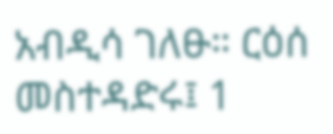አብዲሳ ገለፁ። ርዕሰ መስተዳድሩ፤ 1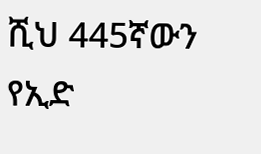ሺህ 445ኛውን የኢድ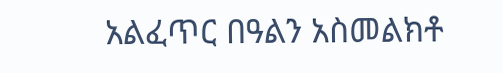አልፈጥር በዓልን አስመልክቶ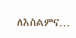ለእስልምና…